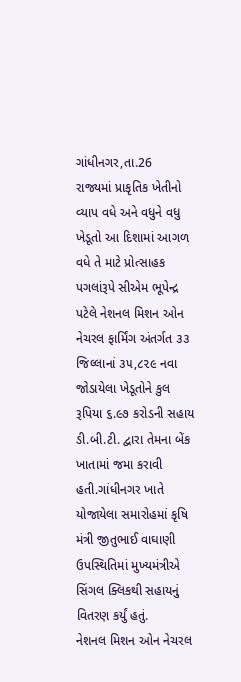ગાંધીનગર,તા.26
રાજ્યમાં પ્રાકૃતિક ખેતીનો વ્યાપ વધે અને વધુને વધુ ખેડૂતો આ દિશામાં આગળ વધે તે માટે પ્રોત્સાહક પગલાંરૂપે સીએમ ભૂપેન્દ્ર પટેલે નેશનલ મિશન ઓન નેચરલ ફાર્મિંગ અંતર્ગત ૩૩ જિલ્લાનાં ૩૫,૮૨૯ નવા જોડાયેલા ખેડૂતોને કુલ રૂપિયા ૬.૯૭ કરોડની સહાય ડી.બી.ટી. દ્વારા તેમના બેંક ખાતામાં જમા કરાવી હતી.ગાંધીનગર ખાતે યોજાયેલા સમારોહમાં કૃષિ મંત્રી જીતુભાઈ વાઘાણી ઉપસ્થિતિમાં મુખ્યમંત્રીએ સિંગલ ક્લિકથી સહાયનું વિતરણ કર્યું હતું.
નેશનલ મિશન ઓન નેચરલ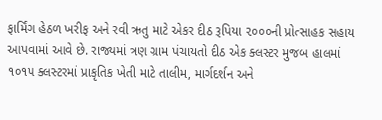ફાર્મિંગ હેઠળ ખરીફ અને રવી ઋતુ માટે એકર દીઠ રૂપિયા ૨૦૦૦ની પ્રોત્સાહક સહાય આપવામાં આવે છે. રાજ્યમાં ત્રણ ગ્રામ પંચાયતો દીઠ એક ક્લસ્ટર મુજબ હાલમાં ૧૦૧૫ ક્લસ્ટરમાં પ્રાકૃતિક ખેતી માટે તાલીમ, માર્ગદર્શન અને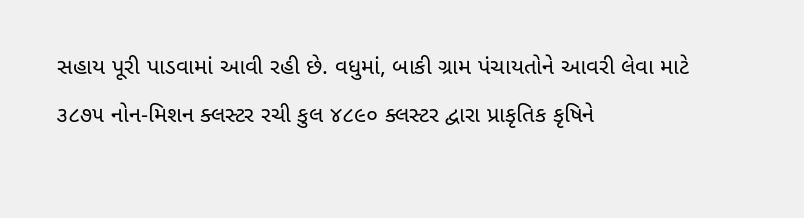સહાય પૂરી પાડવામાં આવી રહી છે. વધુમાં, બાકી ગ્રામ પંચાયતોને આવરી લેવા માટે ૩૮૭૫ નોન-મિશન ક્લસ્ટર રચી કુલ ૪૮૯૦ ક્લસ્ટર દ્વારા પ્રાકૃતિક કૃષિને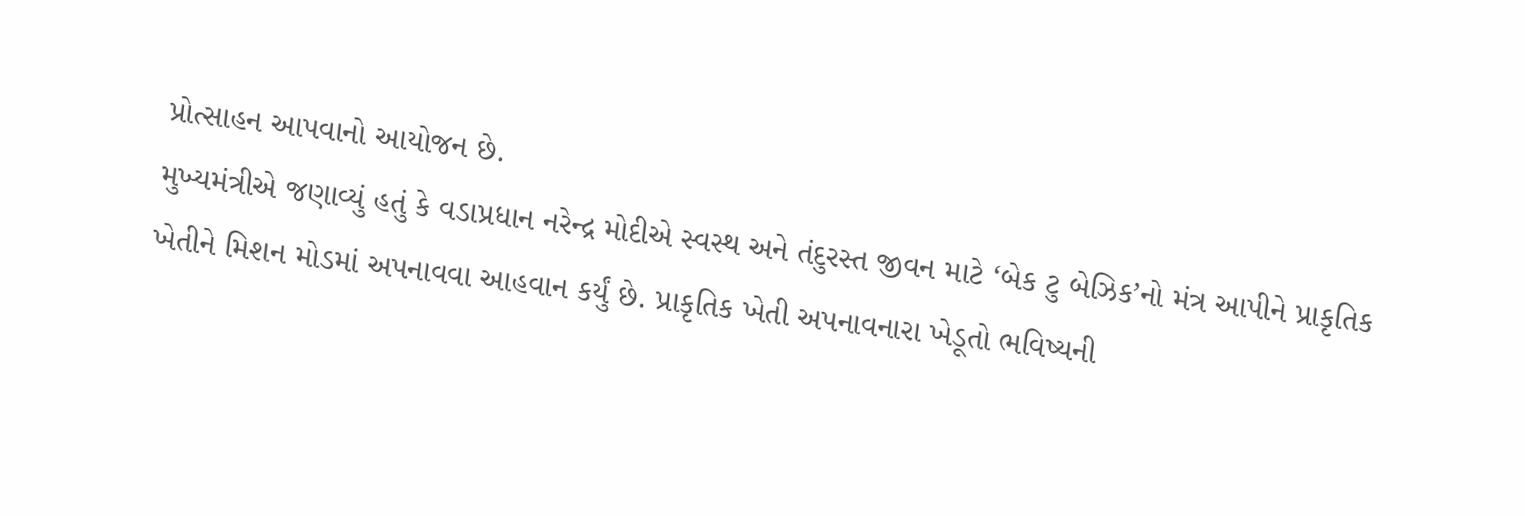પ્રોત્સાહન આપવાનો આયોજન છે.
મુખ્યમંત્રીએ જણાવ્યું હતું કે વડાપ્રધાન નરેન્દ્ર મોદીએ સ્વસ્થ અને તંદુરસ્ત જીવન માટે ‘બેક ટુ બેઝિક’નો મંત્ર આપીને પ્રાકૃતિક ખેતીને મિશન મોડમાં અપનાવવા આહવાન કર્યું છે. પ્રાકૃતિક ખેતી અપનાવનારા ખેડૂતો ભવિષ્યની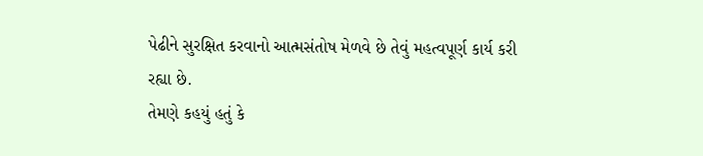પેઢીને સુરક્ષિત કરવાનો આત્મસંતોષ મેળવે છે તેવું મહત્વપૂર્ણ કાર્ય કરી રહ્યા છે.
તેમણે કહયું હતું કે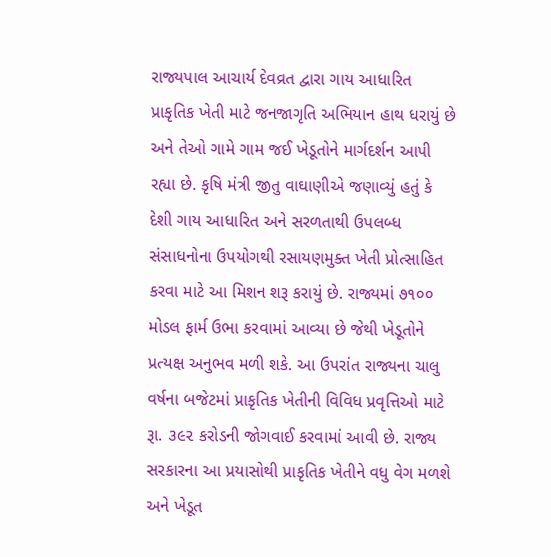રાજ્યપાલ આચાર્ય દેવવ્રત દ્વારા ગાય આધારિત પ્રાકૃતિક ખેતી માટે જનજાગૃતિ અભિયાન હાથ ધરાયું છે અને તેઓ ગામે ગામ જઈ ખેડૂતોને માર્ગદર્શન આપી રહ્યા છે. કૃષિ મંત્રી જીતુ વાઘાણીએ જણાવ્યું હતું કે દેશી ગાય આધારિત અને સરળતાથી ઉપલબ્ધ સંસાધનોના ઉપયોગથી રસાયણમુક્ત ખેતી પ્રોત્સાહિત કરવા માટે આ મિશન શરૂ કરાયું છે. રાજ્યમાં ૭૧૦૦ મોડલ ફાર્મ ઉભા કરવામાં આવ્યા છે જેથી ખેડૂતોને પ્રત્યક્ષ અનુભવ મળી શકે. આ ઉપરાંત રાજ્યના ચાલુ વર્ષના બજેટમાં પ્રાકૃતિક ખેતીની વિવિધ પ્રવૃત્તિઓ માટે રૂા. ૩૯૨ કરોડની જોગવાઈ કરવામાં આવી છે. રાજ્ય સરકારના આ પ્રયાસોથી પ્રાકૃતિક ખેતીને વધુ વેગ મળશે અને ખેડૂત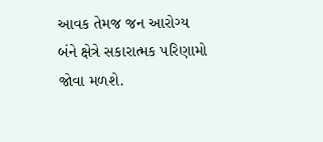આવક તેમજ જન આરોગ્ય બંને ક્ષેત્રે સકારાત્મક પરિણામો જોવા મળશે.